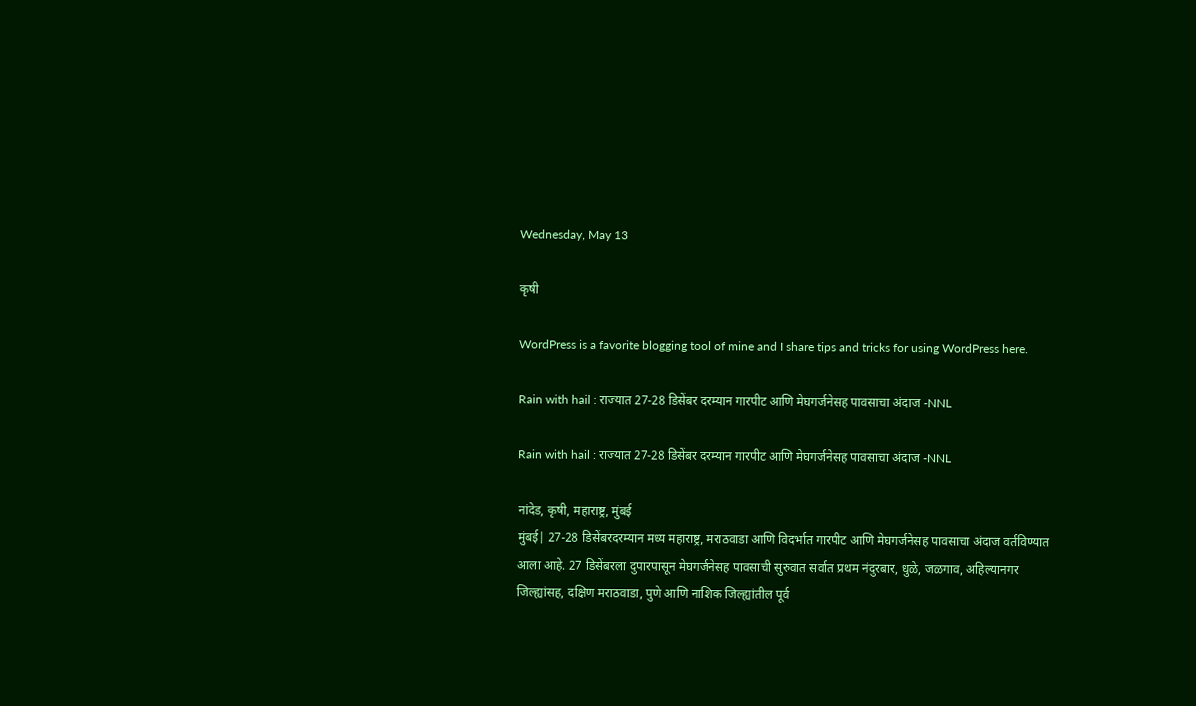Wednesday, May 13

कृषी

WordPress is a favorite blogging tool of mine and I share tips and tricks for using WordPress here.

Rain with hail : राज्यात 27-28 डिसेंबर दरम्यान गारपीट आणि मेघगर्जनेसह पावसाचा अंदाज -NNL

Rain with hail : राज्यात 27-28 डिसेंबर दरम्यान गारपीट आणि मेघगर्जनेसह पावसाचा अंदाज -NNL

नांदेड, कृषी, महाराष्ट्र, मुंबई
मुंबई| 27-28 डिसेंबरदरम्यान मध्य महाराष्ट्र, मराठवाडा आणि विदर्भात गारपीट आणि मेघगर्जनेसह पावसाचा अंदाज वर्तविण्यात आला आहे. 27 डिसेंबरला दुपारपासून मेघगर्जनेसह पावसाची सुरुवात सर्वात प्रथम नंदुरबार, धुळे, जळगाव, अहिल्यानगर जिल्ह्यांसह, दक्षिण मराठवाडा, पुणे आणि नाशिक जिल्ह्यांतील पूर्व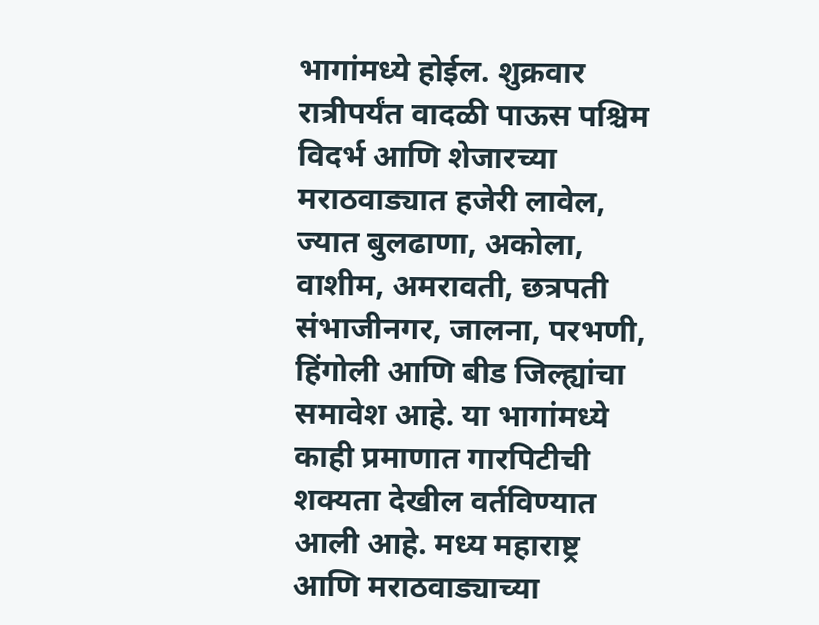भागांमध्ये होईल. शुक्रवार रात्रीपर्यंत वादळी पाऊस पश्चिम विदर्भ आणि शेजारच्या मराठवाड्यात हजेरी लावेल, ज्यात बुलढाणा, अकोला, वाशीम, अमरावती, छत्रपती संभाजीनगर, जालना, परभणी, हिंगोली आणि बीड जिल्ह्यांचा समावेश आहे. या भागांमध्ये काही प्रमाणात गारपिटीची शक्यता देखील वर्तविण्यात आली आहे. मध्य महाराष्ट्र आणि मराठवाड्याच्या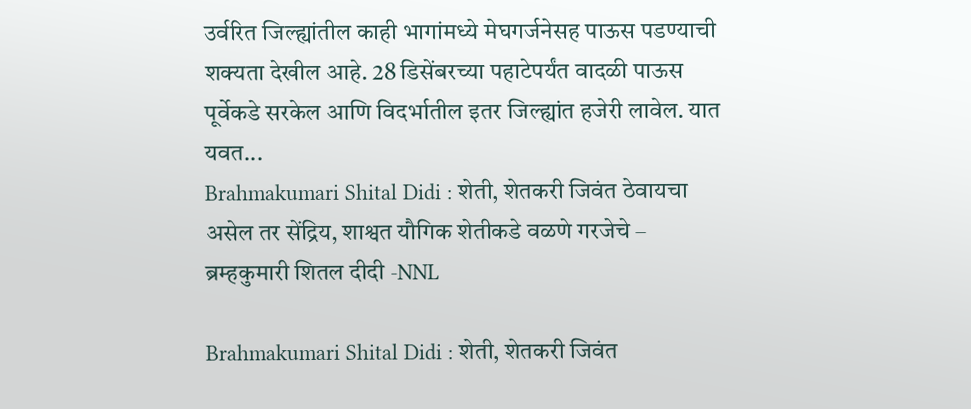उर्वरित जिल्ह्यांतील काही भागांमध्ये मेघगर्जनेसह पाऊस पडण्याची शक्यता देखील आहे. 28 डिसेंबरच्या पहाटेपर्यंत वादळी पाऊस पूर्वेकडे सरकेल आणि विदर्भातील इतर जिल्ह्यांत हजेरी लावेल. यात यवत...
Brahmakumari Shital Didi : शेती, शेतकरी जिवंत ठेवायचा असेल तर सेंद्रिय, शाश्वत यौगिक शेतीकडे वळणे गरजेचे – ब्रम्हकुमारी शितल दीदी -NNL

Brahmakumari Shital Didi : शेती, शेतकरी जिवंत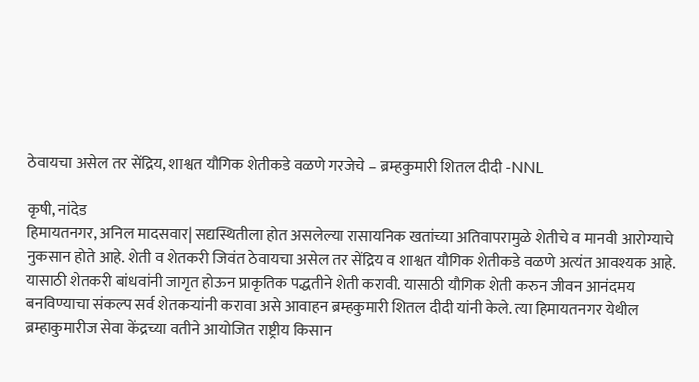ठेवायचा असेल तर सेंद्रिय, शाश्वत यौगिक शेतीकडे वळणे गरजेचे – ब्रम्हकुमारी शितल दीदी -NNL

कृषी, नांदेड
हिमायतनगर, अनिल मादसवार| सद्यस्थितीला होत असलेल्या रासायनिक खतांच्या अतिवापरामुळे शेतीचे व मानवी आरोग्याचे नुकसान होते आहे. शेती व शेतकरी जिवंत ठेवायचा असेल तर सेंद्रिय व शाश्वत यौगिक शेतीकडे वळणे अत्यंत आवश्यक आहे. यासाठी शेतकरी बांधवांनी जागृत होऊन प्राकृतिक पद्धतीने शेती करावी. यासाठी यौगिक शेती करुन जीवन आनंदमय बनविण्याचा संकल्प सर्व शेतकऱ्यांनी करावा असे आवाहन ब्रम्हकुमारी शितल दीदी यांनी केले. त्या हिमायतनगर येथील ब्रम्हाकुमारीज सेवा केंद्रच्या वतीने आयोजित राष्ट्रीय किसान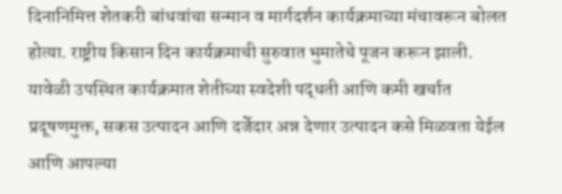दिनानिमित्त शेतकरी बांधवांचा सन्मान व मार्गदर्शन कार्यक्रमाच्या मंचावरून बोलत होत्या. राष्ट्रीय किसान दिन कार्यक्रमाची सुरुवात भुमातेचे पूजन करून झाली. यावेळी उपस्थित कार्यक्रमात शेतीच्या स्वदेशी पद्धती आणि कमी खर्चात प्रदूषणमुक्त, सकस उत्पादन आणि दर्जेदार अन्न देणार उत्पादन कसे मिळवता येईल आणि आपल्या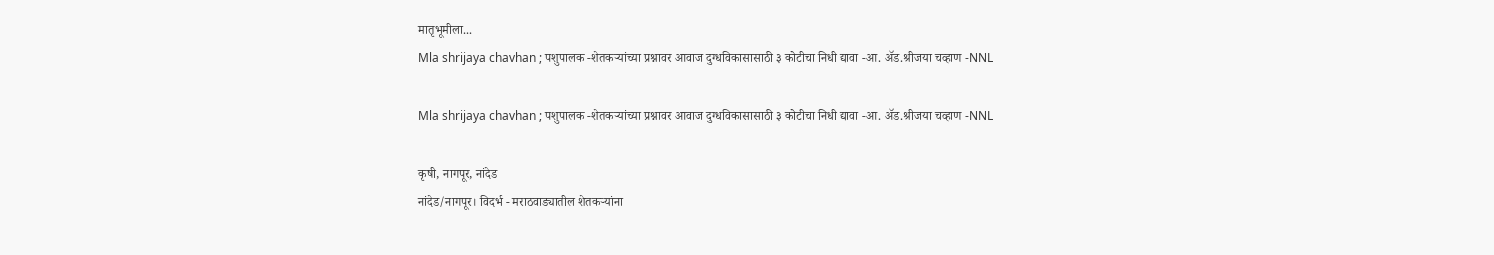मातृभूमीला...
Mla shrijaya chavhan ; पशुपालक -शेतकऱ्यांच्या प्रश्नावर आवाज दुग्धविकासासाठी ३ कोटीचा निधी द्यावा -आ. अ‍ॅड.श्रीजया चव्हाण -NNL

Mla shrijaya chavhan ; पशुपालक -शेतकऱ्यांच्या प्रश्नावर आवाज दुग्धविकासासाठी ३ कोटीचा निधी द्यावा -आ. अ‍ॅड.श्रीजया चव्हाण -NNL

कृषी, नागपूर, नांदेड
नांदेड/नागपूर। विदर्भ - मराठवाड्यातील शेतकऱ्यांना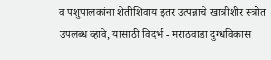व पशुपालकांना शेतीशिवाय इतर उत्पन्नाचे खात्रीशीर स्त्रोत उपलब्ध व्हावे, यासाठी विदर्भ - मराठवाडा दुग्धविकास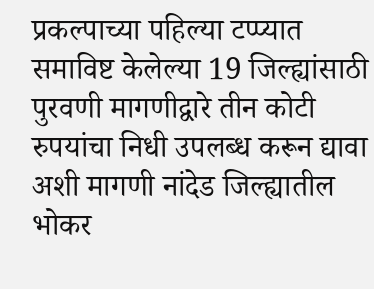प्रकल्पाच्या पहिल्या टप्प्यात समाविष्ट केलेल्या 19 जिल्ह्यांसाठी पुरवणी मागणीद्वारे तीन कोटी रुपयांचा निधी उपलब्ध करून द्यावा अशी मागणी नांदेड जिल्ह्यातील भोकर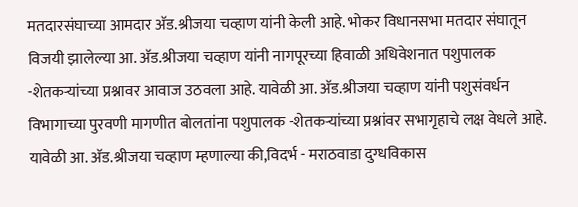मतदारसंघाच्या आमदार अ‍ॅड.श्रीजया चव्हाण यांनी केली आहे. भोकर विधानसभा मतदार संघातून विजयी झालेल्या आ. अ‍ॅड.श्रीजया चव्हाण यांनी नागपूरच्या हिवाळी अधिवेशनात पशुपालक -शेतकऱ्यांच्या प्रश्नावर आवाज उठवला आहे. यावेळी आ. अ‍ॅड.श्रीजया चव्हाण यांनी पशुसंवर्धन विभागाच्या पुरवणी मागणीत बोलतांना पशुपालक -शेतकऱ्यांच्या प्रश्नांवर सभागृहाचे लक्ष वेधले आहे. यावेळी आ. अ‍ॅड.श्रीजया चव्हाण म्हणाल्या की,विदर्भ - मराठवाडा दुग्धविकास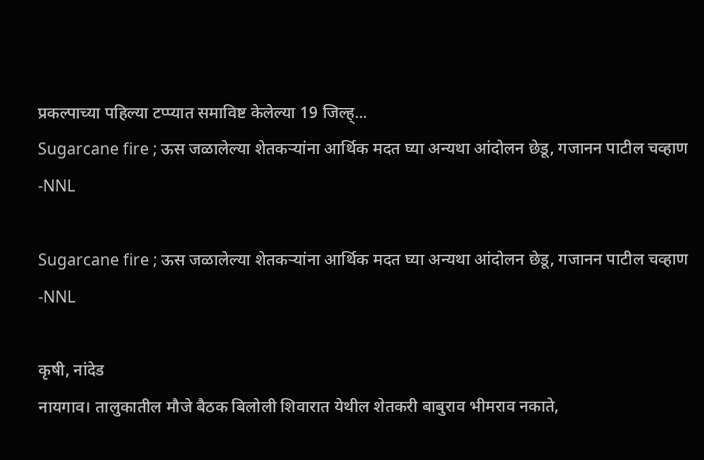प्रकल्पाच्या पहिल्या टप्प्यात समाविष्ट केलेल्या 19 जिल्ह्...
Sugarcane fire ; ऊस जळालेल्या शेतकऱ्यांना आर्थिक मदत घ्या अन्यथा आंदोलन छेडू, गजानन पाटील चव्हाण -NNL

Sugarcane fire ; ऊस जळालेल्या शेतकऱ्यांना आर्थिक मदत घ्या अन्यथा आंदोलन छेडू, गजानन पाटील चव्हाण -NNL

कृषी, नांदेड
नायगाव। तालुकातील मौजे बैठक बिलोली शिवारात येथील शेतकरी बाबुराव भीमराव नकाते,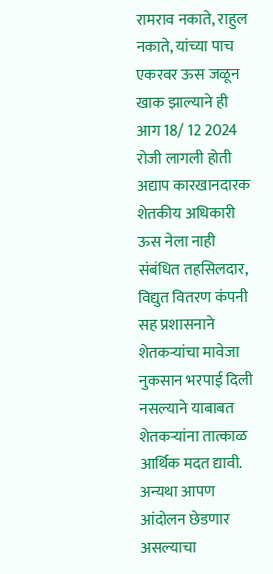रामराव नकाते, राहुल नकाते, यांच्या पाच एकरवर ऊस जळून खाक झाल्याने ही आग 18/ 12 2024 रोजी लागली होती अद्याप कारखानदारक शेतकीय अधिकारी ऊस नेला नाही संबंधित तहसिलदार, विद्युत वितरण कंपनी सह प्रशासनाने शेतकऱ्यांचा मावेजा नुकसान भरपाई दिली नसल्याने याबाबत शेतकऱ्यांना तात्काळ आर्थिक मदत द्यावी. अन्यथा आपण आंदोलन छेडणार असल्याचा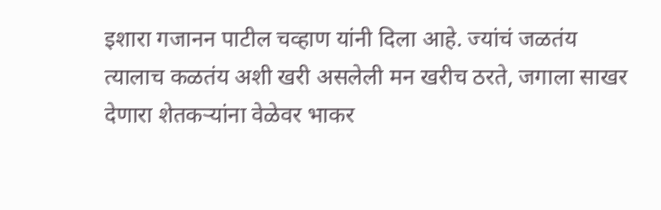इशारा गजानन पाटील चव्हाण यांनी दिला आहे. ज्यांचं जळतंय त्यालाच कळतंय अशी खरी असलेली मन खरीच ठरते, जगाला साखर देणारा शेतकऱ्यांना वेळेवर भाकर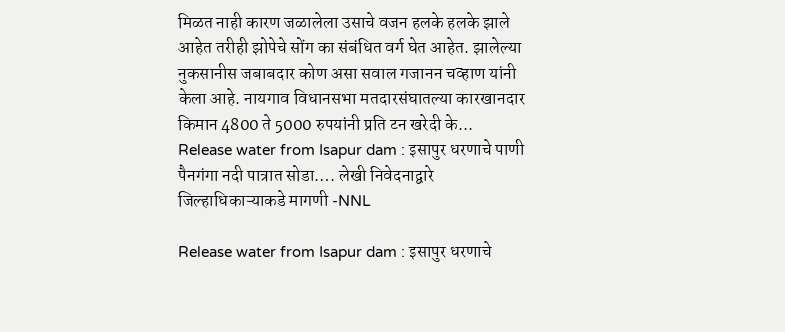मिळत नाही कारण जळालेला उसाचे वजन हलके हलके झाले आहेत तरीही झोपेचे सोंग का संबंधित वर्ग घेत आहेत. झालेल्या नुकसानीस जबाबदार कोण असा सवाल गजानन चव्हाण यांनी केला आहे. नायगाव विधानसभा मतदारसंघातल्या कारखानदार किमान 4800 ते 5000 रुपयांनी प्रति टन खरेदी के...
Release water from Isapur dam : इसापुर धरणाचे पाणी पैनगंगा नदी पात्रात सोडा…. लेखी निवेदनाद्वारे जिल्हाधिकाऱ्याकडे मागणी -NNL

Release water from Isapur dam : इसापुर धरणाचे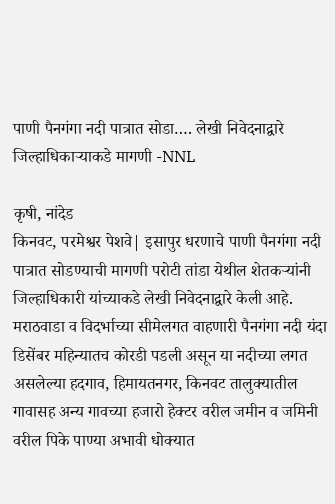पाणी पैनगंगा नदी पात्रात सोडा…. लेखी निवेदनाद्वारे जिल्हाधिकाऱ्याकडे मागणी -NNL

कृषी, नांदेड
किनवट, परमेश्वर पेशवे| इसापुर धरणाचे पाणी पैनगंगा नदी पात्रात सोडण्याची मागणी परोटी तांडा येथील शेतकऱ्यांनी जिल्हाधिकारी यांच्याकडे लेखी निवेदनाद्वारे केली आहे. मराठवाडा व विदर्भाच्या सीमेलगत वाहणारी पैनगंगा नदी यंदा डिसेंबर महिन्यातच कोरडी पडली असून या नदीच्या लगत असलेल्या हदगाव, हिमायतनगर, किनवट तालुक्यातील गावासह अन्य गावच्या हजारो हेक्‍टर वरील जमीन व जमिनी वरील पिके पाण्या अभावी धोक्यात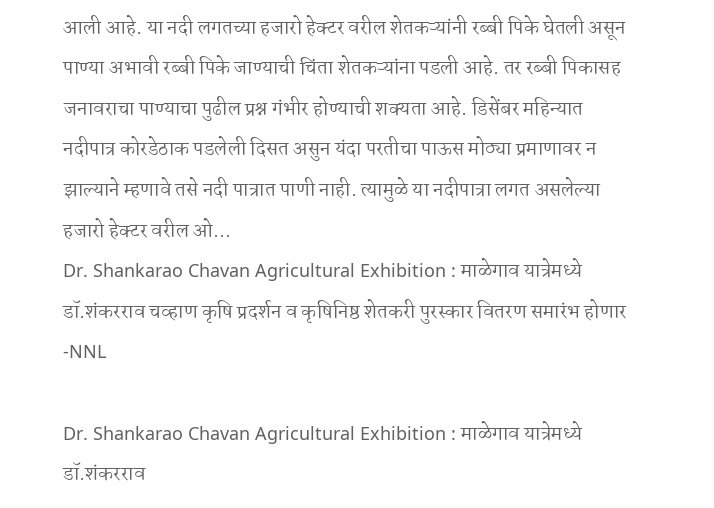आली आहे. या नदी लगतच्या हजारो हेक्टर वरील शेतकऱ्यांनी रब्बी पिके घेतली असून पाण्या अभावी रब्बी पिके जाण्याची चिंता शेतकऱ्यांना पडली आहे. तर रब्बी पिकासह जनावराचा पाण्याचा पुढील प्रश्न गंभीर होण्याची शक्यता आहे. डिसेंबर महिन्यात नदीपात्र कोरडेठाक पडलेली दिसत असुन यंदा परतीचा पाऊस मोठ्या प्रमाणावर न झाल्याने म्हणावे तसे नदी पात्रात पाणी नाही. त्यामुळे या नदीपात्रा लगत असलेल्या हजारो हेक्टर वरील ओ...
Dr. Shankarao Chavan Agricultural Exhibition : माळेगाव यात्रेमध्ये डॉ.शंकरराव चव्हाण कृषि प्रदर्शन व कृषिनिष्ठ शेतकरी पुरस्कार वितरण समारंभ होणार -NNL

Dr. Shankarao Chavan Agricultural Exhibition : माळेगाव यात्रेमध्ये डॉ.शंकरराव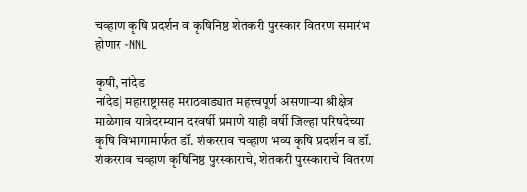चव्हाण कृषि प्रदर्शन व कृषिनिष्ठ शेतकरी पुरस्कार वितरण समारंभ होणार -NNL

कृषी, नांदेड
नांदेड| महाराष्ट्रासह मराठवाड्यात महत्त्वपूर्ण असणाऱ्या श्रीक्षेत्र माळेगाव यात्रेदरम्यान दरवर्षी प्रमाणे याही वर्षी जिल्हा परिषदेच्या कृषि विभागामार्फत डॉ. शंकरराव चव्हाण भव्य कृषि प्रदर्शन व डॉ. शंकरराव चव्हाण कृषिनिष्ठ पुरस्काराचे, शेतकरी पुरस्काराचे वितरण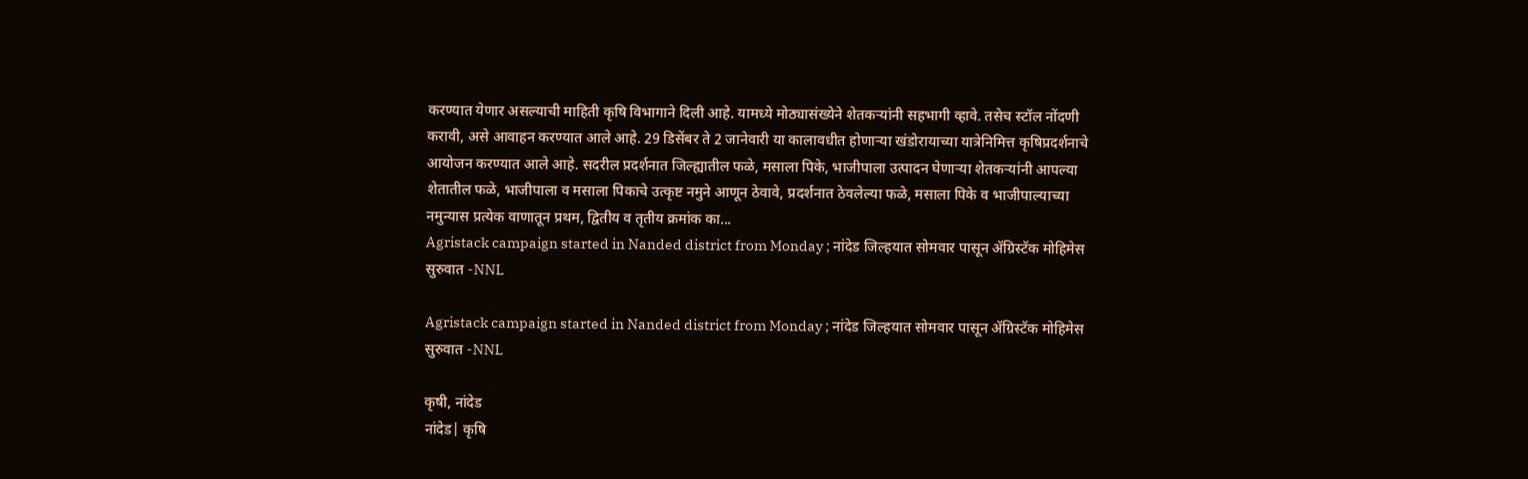करण्यात येणार असल्याची माहिती कृषि विभागाने दिली आहे. यामध्ये मोठ्यासंख्येने शेतकऱ्यांनी सहभागी व्हावे. तसेच स्टॉल नोंदणी करावी, असे आवाहन करण्यात आले आहे. 29 डिसेंबर ते 2 जानेवारी या कालावधीत होणाऱ्या खंडोरायाच्या यात्रेनिमित्त कृषिप्रदर्शनाचे आयोजन करण्यात आले आहे. सदरील प्रदर्शनात जिल्ह्यातील फळे, मसाला पिके, भाजीपाला उत्पादन घेणाऱ्या शेतकऱ्यांनी आपल्या शेतातील फळे, भाजीपाला व मसाला पिकाचे उत्कृष्ट नमुने आणून ठेवावे, प्रदर्शनात ठेवलेल्या फळे, मसाला पिके व भाजीपाल्याच्या नमुन्यास प्रत्येक वाणातून प्रथम, द्वितीय व तृतीय क्रमांक का...
Agristack campaign started in Nanded district from Monday ; नांदेड जिल्‍हयात सोमवार पासून ॲग्रिस्टॅक मोहिमेस सुरुवात -NNL

Agristack campaign started in Nanded district from Monday ; नांदेड जिल्‍हयात सोमवार पासून ॲग्रिस्टॅक मोहिमेस सुरुवात -NNL

कृषी, नांदेड
नांदेड| कृषि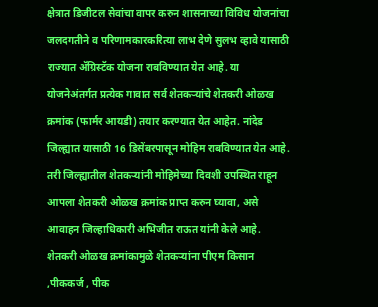क्षेत्रात डिजीटल सेवांचा वापर करुन शासनाच्या विविध योजनांचा जलदगतीने व परिणामकारकरित्या लाभ देणे सुलभ व्हावे यासाठी राज्यात ॲग्रिस्टॅक योजना राबविण्यात येत आहे. या योजनेअंतर्गत प्रत्येक गावात सर्व शेतकऱ्यांचे शेतकरी ओळख क्रमांक (फार्मर आयडी) तयार करण्यात येत आहेत. नांदेड जिल्ह्यात यासाठी 16 डिसेंबरपासून मोहिम राबविण्यात येत आहे. तरी जिल्ह्यातील शेतकऱ्यांनी मोहिमेच्या दिवशी उपस्थित राहून आपला शेतकरी ओळख क्रमांक प्राप्त करुन घ्यावा, असे आवाहन जिल्हाधिकारी अभिजीत राऊत यांनी केले आहे. शेतकरी ओळख क्रमांकामुळे शेतकऱ्यांना पीएम किसान ,पीककर्ज , पीक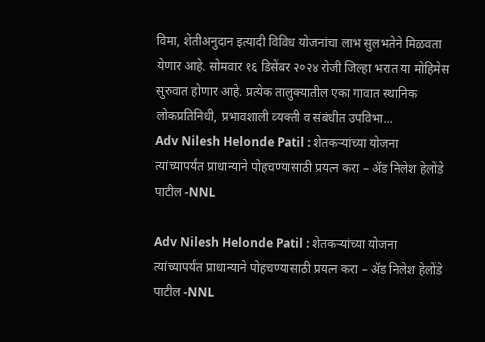विमा, शेतीअनुदान इत्‍यादी विविध योजनांचा लाभ सुलभतेने मिळवता येणार आहे. सोमवार १६ डिसेंबर २०२४ रोजी जिल्‍हा भरात या मोहिमेस सुरुवात होणार आहे. प्रत्‍येक तालुक्‍यातील एका गावात स्‍थानिक लोकप्रतिनिधी, प्रभावशाली व्‍यक्‍ती व संबंधीत उपविभा...
Adv Nilesh Helonde Patil : शेतकऱ्यांच्या योजना त्यांच्यापर्यंत प्राधान्याने पोहचण्यासाठी प्रयत्न करा – ॲड निलेश हेलोंडे पाटील -NNL

Adv Nilesh Helonde Patil : शेतकऱ्यांच्या योजना त्यांच्यापर्यंत प्राधान्याने पोहचण्यासाठी प्रयत्न करा – ॲड निलेश हेलोंडे पाटील -NNL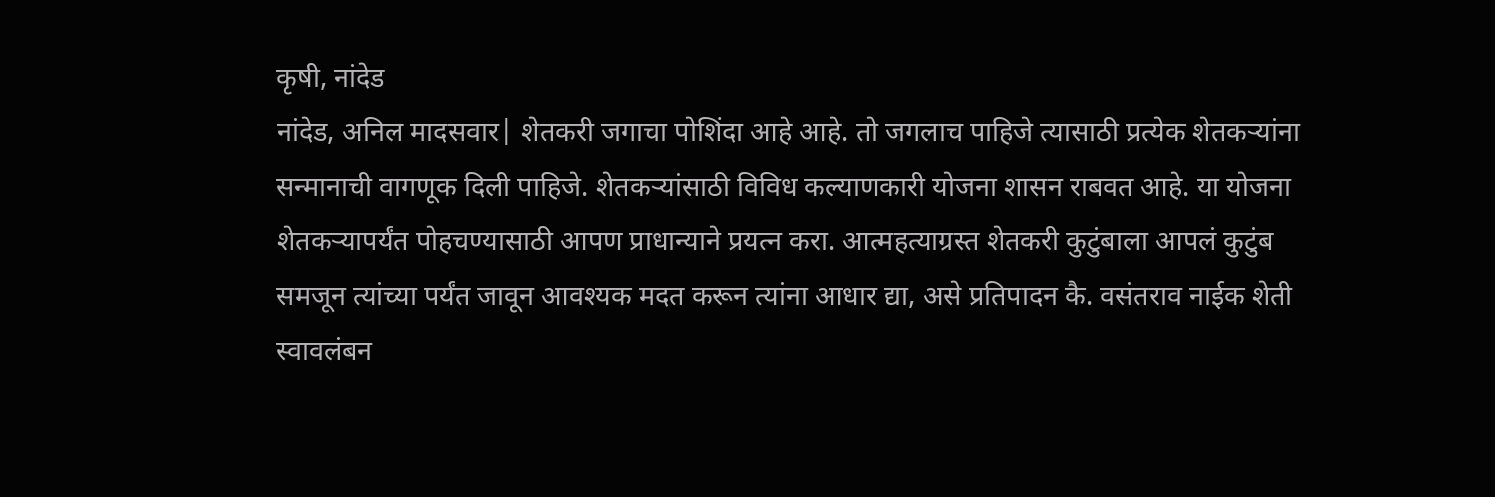कृषी, नांदेड
नांदेड, अनिल मादसवार| शेतकरी जगाचा पोशिंदा आहे आहे. तो जगलाच पाहिजे त्यासाठी प्रत्येक शेतकऱ्यांना सन्मानाची वागणूक दिली पाहिजे. शेतकऱ्यांसाठी विविध कल्याणकारी योजना शासन राबवत आहे. या योजना शेतकऱ्यापर्यंत पोहचण्यासाठी आपण प्राधान्याने प्रयत्न करा. आत्महत्याग्रस्त शेतकरी कुटुंबाला आपलं कुटुंब समजून त्यांच्या पर्यंत जावून आवश्यक मदत करून त्यांना आधार द्या, असे प्रतिपादन कै. वसंतराव नाईक शेती स्वावलंबन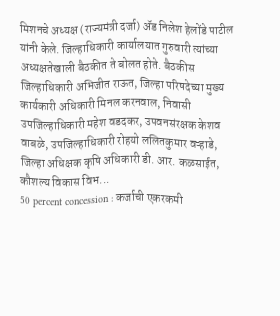मिशनचे अध्यक्ष (राज्यमंत्री दर्जा) ॲड निलेश हेलोंडे पाटील यांनी केले. जिल्हाधिकारी कार्यालयात गुरुवारी त्यांच्या अध्यक्षतेखाली बैठकीत ते बोलत होते. बैठकीस जिल्हाधिकारी अभिजीत राऊत, जिल्हा परिषदेच्या मुख्य कार्यकारी अधिकारी मिनल करनवाल, निवासी उपजिल्हाधिकारी महेश वडदकर, उपवनसंरक्षक केशव वाबळे, उपजिल्हाधिकारी रोहयो ललितकुमार वऱ्हाडे, जिल्हा अधिक्षक कृषि अधिकारी डी. आर. कळसाईत, कौशल्य विकास विभ...
50 percent concession : कर्जाची एकरकमी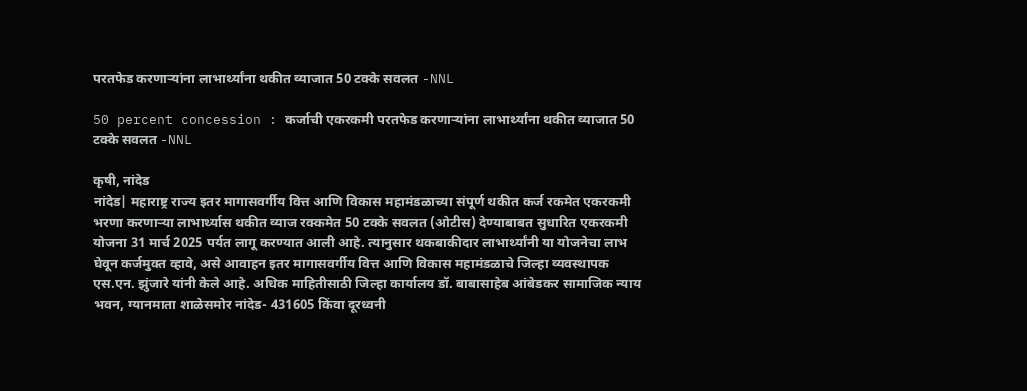परतफेड करणाऱ्यांना लाभार्थ्यांना थकीत व्याजात 50 टक्के सवलत -NNL

50 percent concession : कर्जाची एकरकमी परतफेड करणाऱ्यांना लाभार्थ्यांना थकीत व्याजात 50 टक्के सवलत -NNL

कृषी, नांदेड
नांदेड| महाराष्ट्र राज्य इतर मागासवर्गीय वित्त आणि विकास महामंडळाच्या संपूर्ण थकीत कर्ज रकमेत एकरकमी भरणा करणाऱ्या लाभार्थ्यास थकीत व्याज रक्कमेत 50 टक्के सवलत (ओटीस) देण्याबाबत सुधारित एकरकमी योजना 31 मार्च 2025 पर्यत लागू करण्यात आली आहे. त्यानुसार थकबाकीदार लाभार्थ्यांनी या योजनेचा लाभ घेवून कर्जमुक्त व्हावे, असे आवाहन इतर मागासवर्गीय वित्त आणि विकास महामंडळाचे जिल्हा व्यवस्थापक एस.एन. झुंजारे यांनी केले आहे. अधिक माहितीसाठी जिल्हा कार्यालय डॉ. बाबासाहेब आंबेडकर सामाजिक न्याय भवन, ग्यानमाता शाळेसमोर नांदेड- 431605 किंवा दूरध्वनी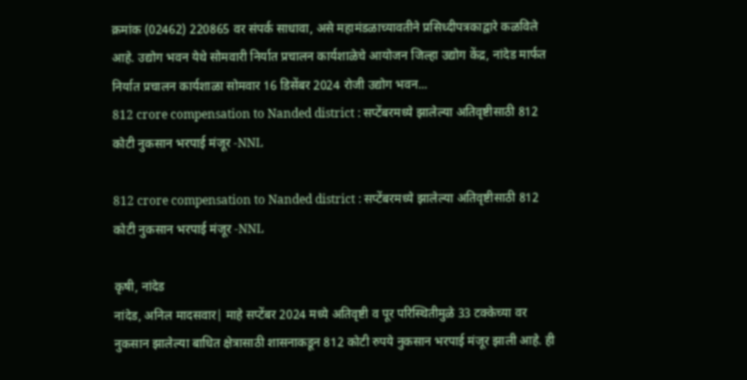क्रमांक (02462) 220865 वर संपर्क साधावा, असे महामंडळाच्यावतीने प्रसिध्दीपत्रकाद्वारे कळविले आहे. उद्योग भवन येथे सोमवारी निर्यात प्रचालन कार्यशाळेचे आयोजन जिल्हा उद्योग केंद्र, नांदेड मार्फत निर्यात प्रचालन कार्यशाळा सोमवार 16 डिसेंबर 2024 रोजी उद्योग भवन...
812 crore compensation to Nanded district : सप्टेंबरमध्ये झालेल्या अतिवृष्टीसाठी 812 कोटी नुकसान भरपाई मंजूर -NNL

812 crore compensation to Nanded district : सप्टेंबरमध्ये झालेल्या अतिवृष्टीसाठी 812 कोटी नुकसान भरपाई मंजूर -NNL

कृषी, नांदेड
नांदेड, अनिल मादसवार| माहे सप्टेंबर 2024 मध्ये अतिवृष्टी व पूर परिस्थितीमुळे 33 टक्केच्या वर नुकसान झालेल्या बाधित क्षेत्रासाठी शासनाकडून 812 कोटी रुपये नुकसान भरपाई मंजूर झाली आहे. ही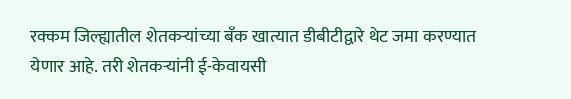रक्कम जिल्ह्यातील शेतकऱ्यांच्या बँक खात्यात डीबीटीद्वारे थेट जमा करण्यात येणार आहे. तरी शेतकऱ्यांनी ई-केवायसी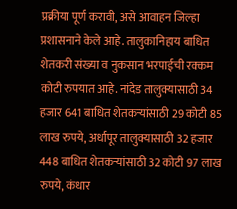प्रक्रीया पूर्ण करावी, असे आवाहन जिल्हा प्रशासनाने केले आहे. तालुकानिहाय बाधित शेतकरी संख्या व नुकसान भरपाईची रक्कम कोटी रुपयात आहे. नांदेड तालुक्यासाठी 34 हजार 641 बाधित शेतकऱ्यांसाठी 29 कोटी 85 लाख रुपये, अर्धापूर तालुक्यासाठी 32 हजार 448 बाधित शेतकऱ्यांसाठी 32 कोटी 97 लाख रुपये, कंधार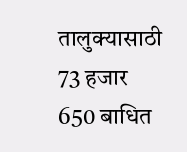तालुक्यासाठी 73 हजार 650 बाधित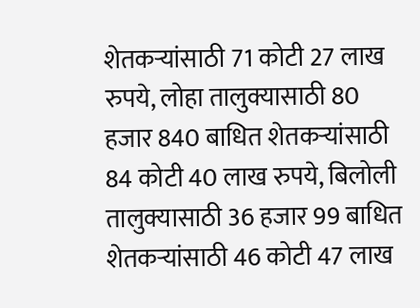शेतकऱ्यांसाठी 71 कोटी 27 लाख रुपये, लोहा तालुक्यासाठी 80 हजार 840 बाधित शेतकऱ्यांसाठी 84 कोटी 40 लाख रुपये, बिलोली तालुक्यासाठी 36 हजार 99 बाधित शेतकऱ्यांसाठी 46 कोटी 47 लाख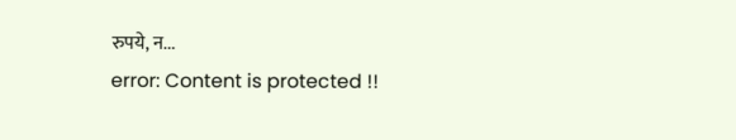रुपये, न...
error: Content is protected !!